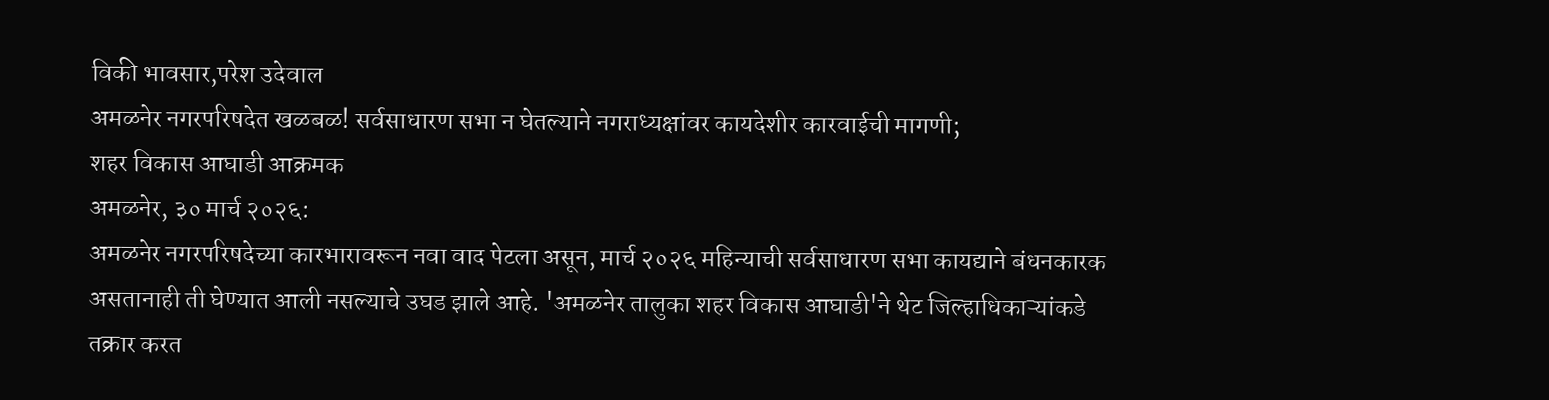विकी भावसार,परेश उदेवाल
अमळनेर नगरपरिषदेत खळबळ! सर्वसाधारण सभा न घेतल्याने नगराध्यक्षांवर कायदेशीर कारवाईची मागणी;
शहर विकास आघाडी आक्रमक
अमळनेर, ३० मार्च २०२६:
अमळनेर नगरपरिषदेच्या कारभारावरून नवा वाद पेटला असून, मार्च २०२६ महिन्याची सर्वसाधारण सभा कायद्याने बंधनकारक असतानाही ती घेण्यात आली नसल्याचे उघड झाले आहे. 'अमळनेर तालुका शहर विकास आघाडी'ने थेट जिल्हाधिकाऱ्यांकडे तक्रार करत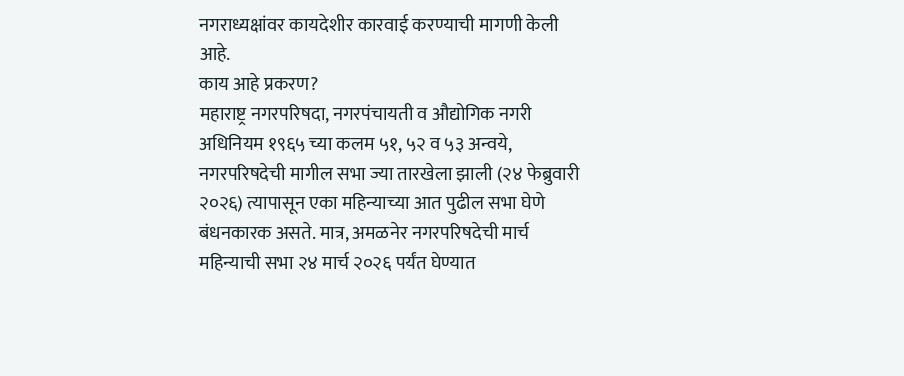नगराध्यक्षांवर कायदेशीर कारवाई करण्याची मागणी केली आहे.
काय आहे प्रकरण?
महाराष्ट्र नगरपरिषदा, नगरपंचायती व औद्योगिक नगरी अधिनियम १९६५ च्या कलम ५१, ५२ व ५३ अन्वये, नगरपरिषदेची मागील सभा ज्या तारखेला झाली (२४ फेब्रुवारी २०२६) त्यापासून एका महिन्याच्या आत पुढील सभा घेणे बंधनकारक असते. मात्र, अमळनेर नगरपरिषदेची मार्च महिन्याची सभा २४ मार्च २०२६ पर्यंत घेण्यात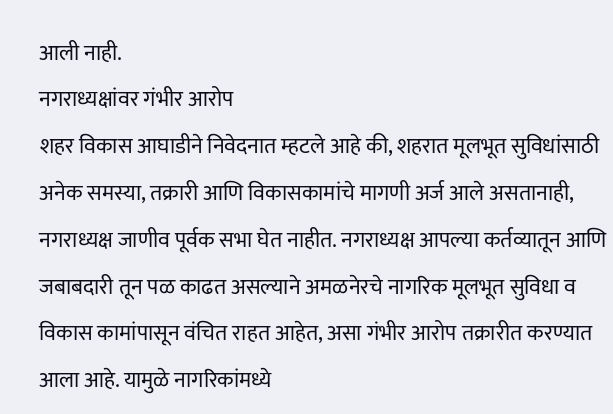आली नाही.
नगराध्यक्षांवर गंभीर आरोप
शहर विकास आघाडीने निवेदनात म्हटले आहे की, शहरात मूलभूत सुविधांसाठी अनेक समस्या, तक्रारी आणि विकासकामांचे मागणी अर्ज आले असतानाही, नगराध्यक्ष जाणीव पूर्वक सभा घेत नाहीत. नगराध्यक्ष आपल्या कर्तव्यातून आणि जबाबदारी तून पळ काढत असल्याने अमळनेरचे नागरिक मूलभूत सुविधा व विकास कामांपासून वंचित राहत आहेत, असा गंभीर आरोप तक्रारीत करण्यात आला आहे. यामुळे नागरिकांमध्ये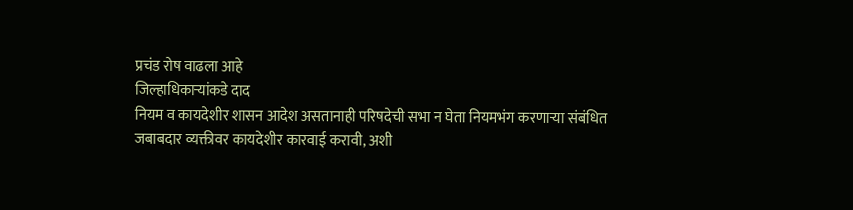प्रचंड रोष वाढला आहे
जिल्हाधिकाऱ्यांकडे दाद
नियम व कायदेशीर शासन आदेश असतानाही परिषदेची सभा न घेता नियमभंग करणाऱ्या संबंधित जबाबदार व्यक्तीवर कायदेशीर कारवाई करावी, अशी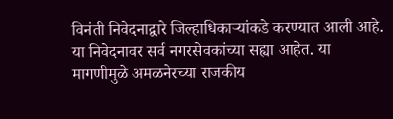विनंती निवेदनाद्वारे जिल्हाधिकाऱ्यांकडे करण्यात आली आहे.
या निवेदनावर सर्व नगरसेवकांच्या सह्या आहेत. या मागणीमुळे अमळनेरच्या राजकीय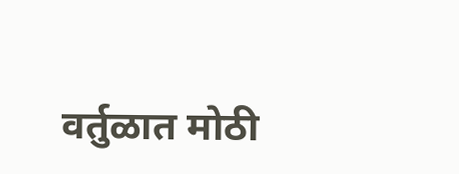वर्तुळात मोठी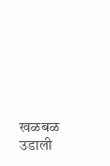खळबळ उडाली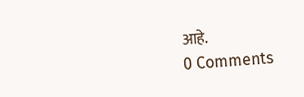आहे.
0 Comments